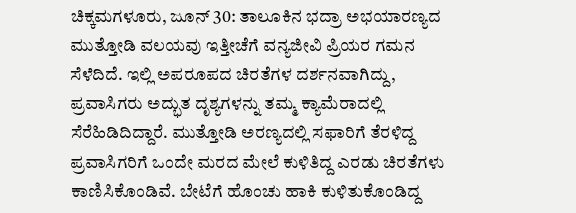ಚಿಕ್ಕಮಗಳೂರು, ಜೂನ್ 30: ತಾಲೂಕಿನ ಭದ್ರಾ ಅಭಯಾರಣ್ಯದ ಮುತ್ತೋಡಿ ವಲಯವು ಇತ್ತೀಚೆಗೆ ವನ್ಯಜೀವಿ ಪ್ರಿಯರ ಗಮನ ಸೆಳೆದಿದೆ. ಇಲ್ಲಿ ಅಪರೂಪದ ಚಿರತೆಗಳ ದರ್ಶನವಾಗಿದ್ದು, ಪ್ರವಾಸಿಗರು ಅದ್ಭುತ ದೃಶ್ಯಗಳನ್ನು ತಮ್ಮ ಕ್ಯಾಮೆರಾದಲ್ಲಿ ಸೆರೆಹಿಡಿದಿದ್ದಾರೆ. ಮುತ್ತೋಡಿ ಅರಣ್ಯದಲ್ಲಿ ಸಫಾರಿಗೆ ತೆರಳಿದ್ದ ಪ್ರವಾಸಿಗರಿಗೆ ಒಂದೇ ಮರದ ಮೇಲೆ ಕುಳಿತಿದ್ದ ಎರಡು ಚಿರತೆಗಳು ಕಾಣಿಸಿಕೊಂಡಿವೆ. ಬೇಟೆಗೆ ಹೊಂಚು ಹಾಕಿ ಕುಳಿತುಕೊಂಡಿದ್ದ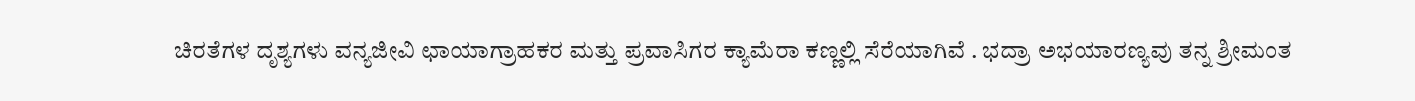ಚಿರತೆಗಳ ದೃಶ್ಯಗಳು ವನ್ಯಜೀವಿ ಛಾಯಾಗ್ರಾಹಕರ ಮತ್ತು ಪ್ರವಾಸಿಗರ ಕ್ಯಾಮೆರಾ ಕಣ್ಣಲ್ಲಿ ಸೆರೆಯಾಗಿವೆ . ಭದ್ರಾ ಅಭಯಾರಣ್ಯವು ತನ್ನ ಶ್ರೀಮಂತ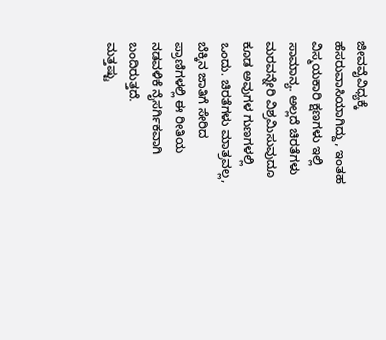ಜೀವವೈವಿಧ್ಯಕ್ಕೆ ಹೆಸರುವಾಸಿಯಾಗಿದ್ದು, ಇಂತಹ ವಿಸ್ಮಯಕಾರಿ ಕ್ಷಣಗಳು ಇಲ್ಲಿ ಸಾಮಾನ್ಯ. ಅಲ್ಲದೆ ಚಿರತೆಗಳು ಮರವನ್ನೇರಿ ವಿಶ್ರಮಿಸುವುದೂ ಕೂಡ ಅವುಗಳ ಗುಣಗಳಲ್ಲಿ ಒಂದು. ಚಿರತೆಗಳು ಮಾತ್ರವಲ್ಲ, ಬೆಕ್ಕಿನ ಜಾತಿಗೆ ಸೇರಿದ ಪ್ರಾಣಿಗಳಲ್ಲಿ ಈ ರೀತಿಯ ನಡವಳಿಕೆ ನೈಸರ್ಗಿಕವಾಗಿ ಬಂದಿರುತ್ತದೆ.
ಮತ್ತಷ್ಟು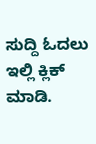ಸುದ್ದಿ ಓದಲು ಇಲ್ಲಿ ಕ್ಲಿಕ್ ಮಾಡಿ.